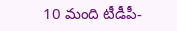10 మంది టీడీపీ-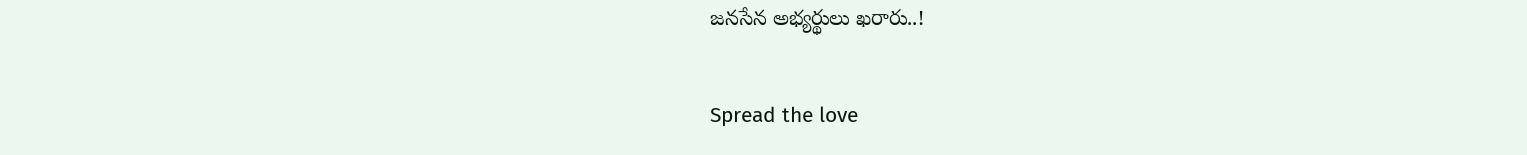జనసేన అభ్యర్థులు ఖరారు..!

Spread the love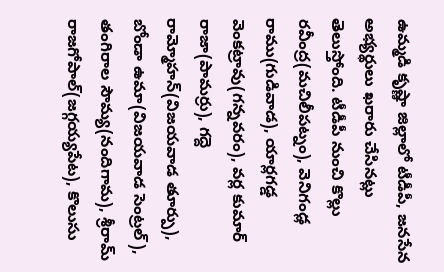ఉమ్మడి కృష్ణా జిల్లాలో టీడీపీ, జనసేన అభ్యర్థులు ఖరారు చేసినట్లు తెలుస్తోంది. టీడీపీ నుంచి కొల్లు రవీంద్ర(మచిలీపట్నం), వెనిగండ్ల రాము(గుడివాడ), యార్లగడ్డ వెంకట్రావు(గన్నవరం), వర్ల కుమార్ రాజా(పామర్రు), గద్దె రామ్మోహన్(విజయవాడ తూర్పు), బోండా ఉమా(విజయవాడ సెంట్రల్), తంగిరాల సౌమ్య(నందిగామ), శ్రీరామ్ రాజగోపాల్(జగ్గయ్యపేట), కొలుసు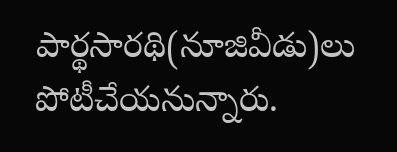పార్థసారథి(నూజివీడు)లు పోటీచేయనున్నారు.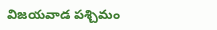విజయవాడ పశ్చిమం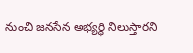నుంచి జనసేన అభ్యర్థి నిలుస్తారని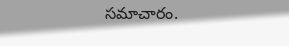సమాచారం.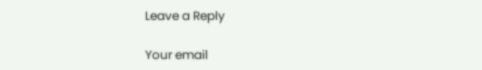Leave a Reply

Your email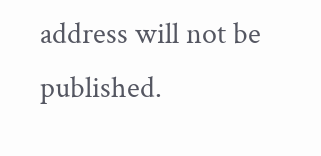address will not be published.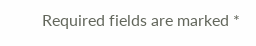Required fields are marked *